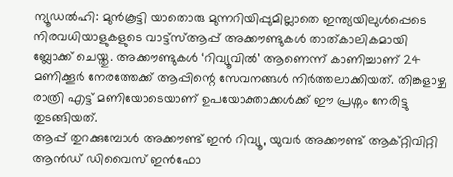ന്യൂഡൽഹി: മുൻകൂട്ടി യാതൊരു മുന്നറിയിപ്പുമില്ലാതെ ഇന്ത്യയിലുൾപ്പെടെ നിരവധിയാളുകളുടെ വാട്ട്സ്ആപ്പ് അക്കൗണ്ടുകൾ താത്കാലികമായി ബ്ലോക്ക് ചെയ്തു. അക്കൗണ്ടുകൾ ‘റിവ്യൂവിൽ’ ആണെന്ന് കാണിച്ചാണ് 24 മണിക്കൂർ നേരത്തേക്ക് ആപ്പിന്റെ സേവനങ്ങൾ നിർത്തലാക്കിയത്. തിങ്കളാഴ്ച രാത്രി എട്ട് മണിയോടെയാണ് ഉപയോക്താക്കൾക്ക് ഈ പ്രശ്നം നേരിട്ടു തുടങ്ങിയത്.
ആപ്പ് തുറക്കുമ്പോൾ അക്കൗണ്ട് ഇൻ റിവ്യൂ, യുവർ അക്കൗണ്ട് ആക്റ്റിവിറ്റി ആൻഡ് ഡിവൈസ് ഇൻഫോ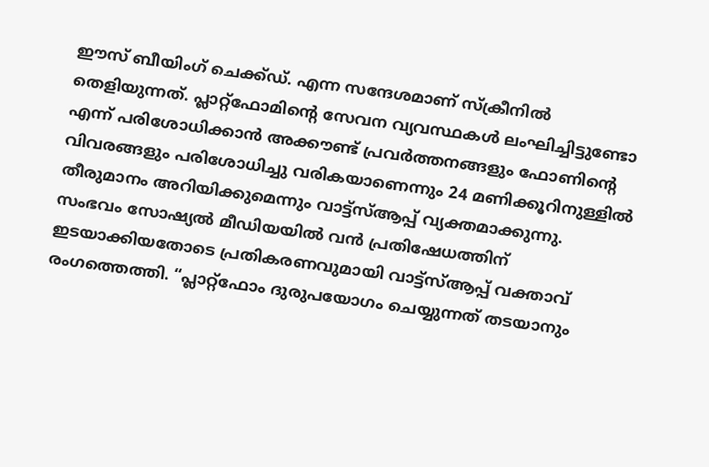ഈസ് ബീയിംഗ് ചെക്ക്ഡ്. എന്ന സന്ദേശമാണ് സ്ക്രീനിൽ തെളിയുന്നത്. പ്ലാറ്റ്ഫോമിന്റെ സേവന വ്യവസ്ഥകൾ ലംഘിച്ചിട്ടുണ്ടോ എന്ന് പരിശോധിക്കാൻ അക്കൗണ്ട് പ്രവർത്തനങ്ങളും ഫോണിന്റെ വിവരങ്ങളും പരിശോധിച്ചു വരികയാണെന്നും 24 മണിക്കൂറിനുള്ളിൽ തീരുമാനം അറിയിക്കുമെന്നും വാട്ട്സ്ആപ്പ് വ്യക്തമാക്കുന്നു.
സംഭവം സോഷ്യൽ മീഡിയയിൽ വൻ പ്രതിഷേധത്തിന് ഇടയാക്കിയതോടെ പ്രതികരണവുമായി വാട്ട്സ്ആപ്പ് വക്താവ് രംഗത്തെത്തി. “പ്ലാറ്റ്ഫോം ദുരുപയോഗം ചെയ്യുന്നത് തടയാനും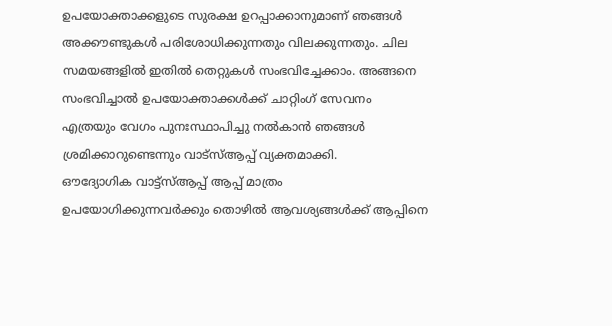ഉപയോക്താക്കളുടെ സുരക്ഷ ഉറപ്പാക്കാനുമാണ് ഞങ്ങൾ അക്കൗണ്ടുകൾ പരിശോധിക്കുന്നതും വിലക്കുന്നതും. ചില സമയങ്ങളിൽ ഇതിൽ തെറ്റുകൾ സംഭവിച്ചേക്കാം. അങ്ങനെ സംഭവിച്ചാൽ ഉപയോക്താക്കൾക്ക് ചാറ്റിംഗ് സേവനം എത്രയും വേഗം പുനഃസ്ഥാപിച്ചു നൽകാൻ ഞങ്ങൾ ശ്രമിക്കാറുണ്ടെന്നും വാട്സ്ആപ്പ് വ്യക്തമാക്കി.
ഔദ്യോഗിക വാട്ട്സ്ആപ്പ് ആപ്പ് മാത്രം ഉപയോഗിക്കുന്നവർക്കും തൊഴിൽ ആവശ്യങ്ങൾക്ക് ആപ്പിനെ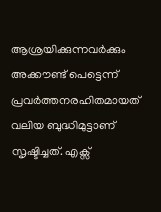ആശ്രയിക്കുന്നവർക്കും അക്കൗണ്ട് പെട്ടെന്ന് പ്രവർത്തനരഹിതമായത് വലിയ ബുദ്ധിമുട്ടാണ് സൃഷ്ടിച്ചത്. എക്സ്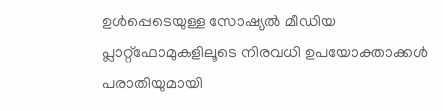ഉൾപ്പെടെയുള്ള സോഷ്യൽ മീഡിയ പ്ലാറ്റ്ഫോമുകളിലൂടെ നിരവധി ഉപയോക്താക്കൾ പരാതിയുമായി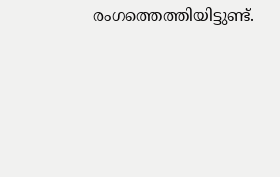രംഗത്തെത്തിയിട്ടുണ്ട്.